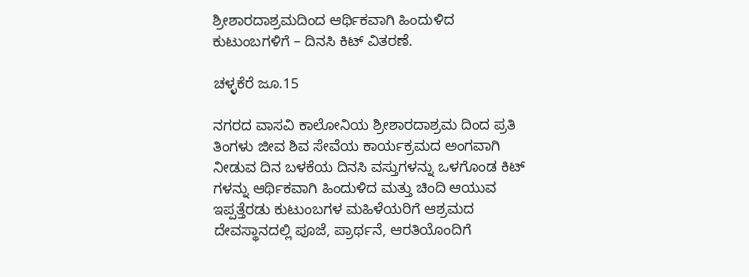ಶ್ರೀಶಾರದಾಶ್ರಮದಿಂದ ಆರ್ಥಿಕವಾಗಿ ಹಿಂದುಳಿದ ಕುಟುಂಬಗಳಿಗೆ – ದಿನಸಿ ಕಿಟ್ ವಿತರಣೆ.

ಚಳ್ಳಕೆರೆ ಜೂ.15

ನಗರದ ವಾಸವಿ ಕಾಲೋನಿಯ ಶ್ರೀಶಾರದಾಶ್ರಮ ದಿಂದ ಪ್ರತಿ ತಿಂಗಳು ಜೀವ ಶಿವ ಸೇವೆಯ ಕಾರ್ಯಕ್ರಮದ ಅಂಗವಾಗಿ ನೀಡುವ ದಿನ ಬಳಕೆಯ ದಿನಸಿ ವಸ್ತುಗಳನ್ನು ಒಳಗೊಂಡ ಕಿಟ್ ಗಳನ್ನು ಆರ್ಥಿಕವಾಗಿ ಹಿಂದುಳಿದ ಮತ್ತು ಚಿಂದಿ ಆಯುವ ಇಪ್ಪತ್ತೆರಡು ಕುಟುಂಬಗಳ ಮಹಿಳೆಯರಿಗೆ ಆಶ್ರಮದ ದೇವಸ್ಥಾನದಲ್ಲಿ ಪೂಜೆ, ಪ್ರಾರ್ಥನೆ, ಆರತಿಯೊಂದಿಗೆ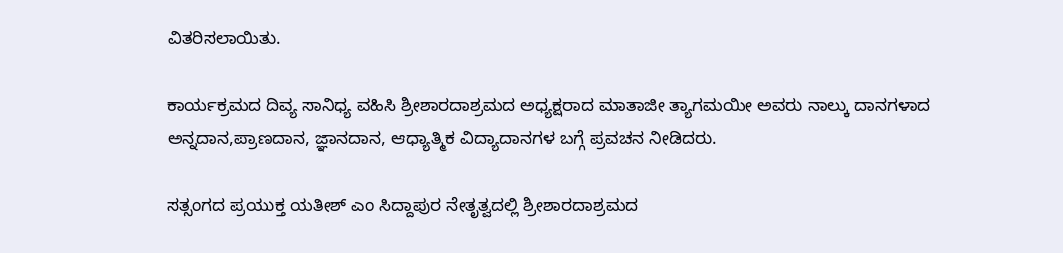ವಿತರಿಸಲಾಯಿತು.

ಕಾರ್ಯಕ್ರಮದ ದಿವ್ಯ ಸಾನಿಧ್ಯ ವಹಿಸಿ ಶ್ರೀಶಾರದಾಶ್ರಮದ ಅಧ್ಯಕ್ಷರಾದ ಮಾತಾಜೀ ತ್ಯಾಗಮಯೀ ಅವರು ನಾಲ್ಕು ದಾನಗಳಾದ ಅನ್ನದಾನ,ಪ್ರಾಣದಾನ, ಜ್ಞಾನದಾನ, ಆಧ್ಯಾತ್ಮಿಕ ವಿದ್ಯಾದಾನಗಳ ಬಗ್ಗೆ ಪ್ರವಚನ ನೀಡಿದರು.

ಸತ್ಸಂಗದ ಪ್ರಯುಕ್ತ ಯತೀಶ್ ಎಂ ಸಿದ್ದಾಪುರ ನೇತೃತ್ವದಲ್ಲಿ ಶ್ರೀಶಾರದಾಶ್ರಮದ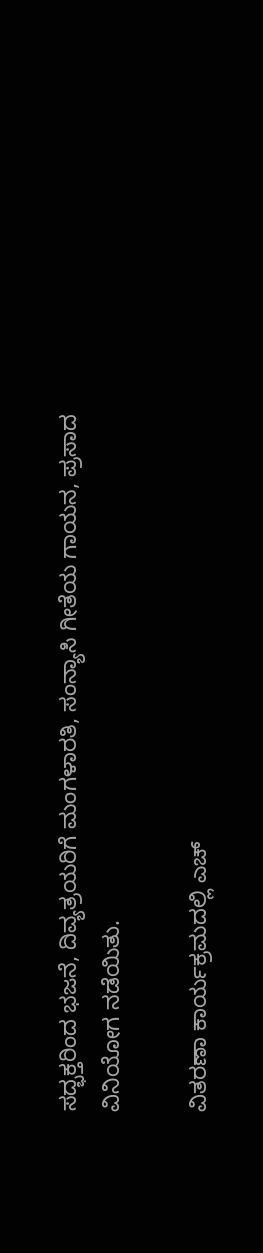ಸದ್ಭಕ್ತರಿಂದ ಭಜನೆ, ದಿವ್ಯತ್ರಯರಿಗೆ ಮಂಗಳಾರತಿ, ಸಂನ್ಯಾಸಿ ಗೀತೆಯ ಗಾಯನ, ಪ್ರಸಾದ ವಿನಿಯೋಗ ನಡೆಯಿತು.

ವಿತರಣಾ ಕಾರ್ಯಕ್ರಮದಲ್ಲಿ ಎಚ್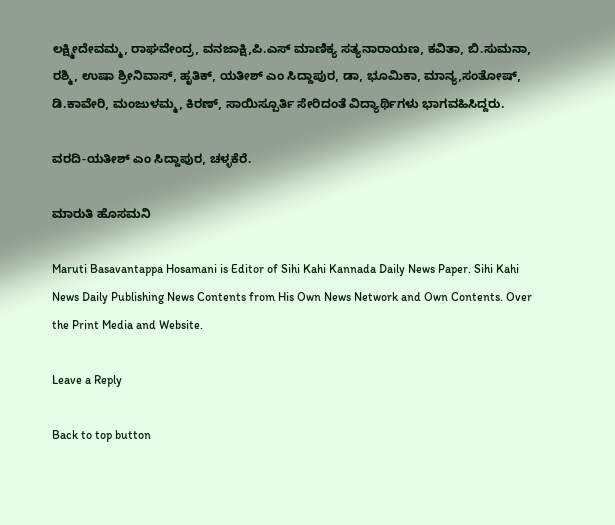ಲಕ್ಷ್ಮೀದೇವಮ್ಮ, ರಾಘವೇಂದ್ರ, ವನಜಾಕ್ಷಿ,ಪಿ.ಎಸ್ ಮಾಣಿಕ್ಯ ಸತ್ಯನಾರಾಯಣ, ಕವಿತಾ, ಬಿ.ಸುಮನಾ, ರಶ್ಮಿ, ಉಷಾ ಶ್ರೀನಿವಾಸ್, ಹೃತಿಕ್, ಯತೀಶ್ ಎಂ ಸಿದ್ದಾಪುರ, ಡಾ, ಭೂಮಿಕಾ, ಮಾನ್ಯ,ಸಂತೋಷ್, ಡಿ.ಕಾವೇರಿ, ಮಂಜುಳಮ್ಮ, ಕಿರಣ್, ಸಾಯಿಸ್ಪೂರ್ತಿ ಸೇರಿದಂತೆ ವಿದ್ಯಾರ್ಥಿಗಳು ಭಾಗವಹಿಸಿದ್ದರು.

ವರದಿ-ಯತೀಶ್ ಎಂ ಸಿದ್ದಾಪುರ, ಚಳ್ಳಕೆರೆ.

ಮಾರುತಿ ಹೊಸಮನಿ

Maruti Basavantappa Hosamani is Editor of Sihi Kahi Kannada Daily News Paper. Sihi Kahi News Daily Publishing News Contents from His Own News Network and Own Contents. Over the Print Media and Website.

Leave a Reply

Back to top button